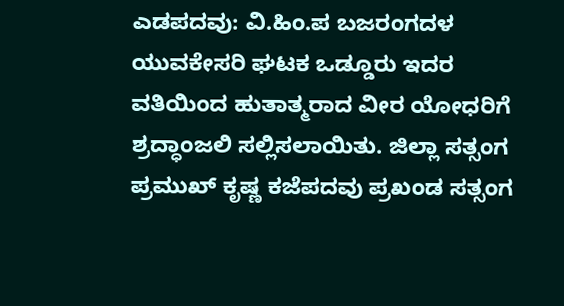ಎಡಪದವು: ವಿ.ಹಿಂ.ಪ ಬಜರಂಗದಳ ಯುವಕೇಸರಿ ಘಟಕ ಒಡ್ಡೂರು ಇದರ ವತಿಯಿಂದ ಹುತಾತ್ಮರಾದ ವೀರ ಯೋಧರಿಗೆ ಶ್ರದ್ಧಾಂಜಲಿ ಸಲ್ಲಿಸಲಾಯಿತು. ಜಿಲ್ಲಾ ಸತ್ಸಂಗ ಪ್ರಮುಖ್ ಕೃಷ್ಣ ಕಜೆಪದವು ಪ್ರಖಂಡ ಸತ್ಸಂಗ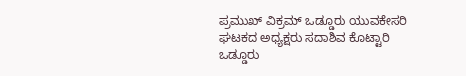ಪ್ರಮುಖ್ ವಿಕ್ರಮ್ ಒಡ್ಡೂರು ಯುವಕೇಸರಿ ಘಟಕದ ಅಧ್ಯಕ್ಷರು ಸದಾಶಿವ ಕೊಟ್ಟಾರಿ ಒಡ್ಡೂರು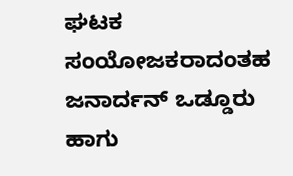ಘಟಕ ಸಂಯೋಜಕರಾದಂತಹ ಜನಾರ್ದನ್ ಒಡ್ಡೂರು ಹಾಗು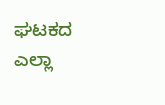ಘಟಕದ ಎಲ್ಲಾ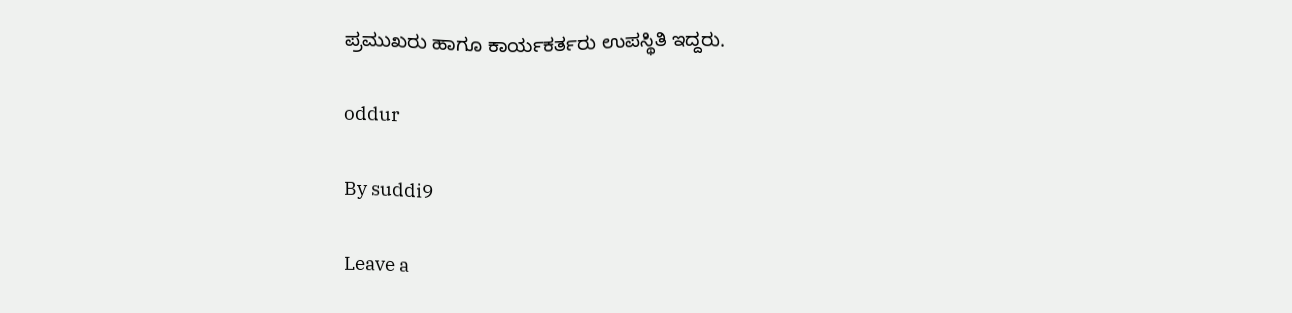ಪ್ರಮುಖರು ಹಾಗೂ ಕಾರ್ಯಕರ್ತರು ಉಪಸ್ಥಿತಿ ಇದ್ದರು.

oddur

By suddi9

Leave a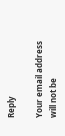Reply

Your email address will not be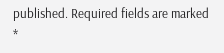published. Required fields are marked *